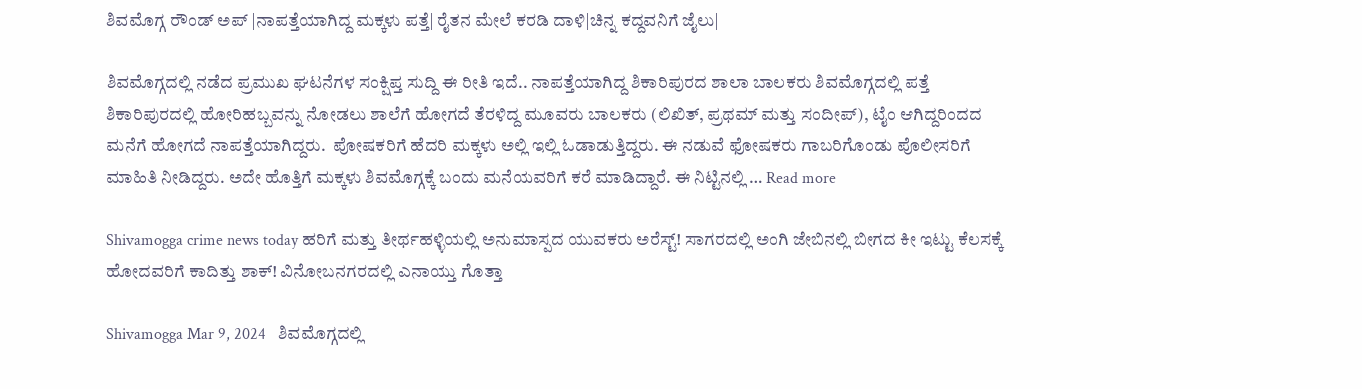ಶಿವಮೊಗ್ಗ ರೌಂಡ್ ಅಪ್ |ನಾಪತ್ತೆಯಾಗಿದ್ದ ಮಕ್ಕಳು ಪತ್ತೆ| ರೈತನ ಮೇಲೆ ಕರಡಿ ದಾಳಿ|ಚಿನ್ನ ಕದ್ದವನಿಗೆ ಜೈಲು|

ಶಿವಮೊಗ್ಗದಲ್ಲಿ ನಡೆದ ಪ್ರಮುಖ ಘಟನೆಗಳ ಸಂಕ್ಷಿಪ್ತ ಸುದ್ದಿ ಈ ರೀತಿ ಇದೆ.. ನಾಪತ್ತೆಯಾಗಿದ್ದ ಶಿಕಾರಿಪುರದ ಶಾಲಾ ಬಾಲಕರು ಶಿವಮೊಗ್ಗದಲ್ಲಿ ಪತ್ತೆ ಶಿಕಾರಿಪುರದಲ್ಲಿ ಹೋರಿಹಬ್ಬವನ್ನು ನೋಡಲು ಶಾಲೆಗೆ ಹೋಗದೆ ತೆರಳಿದ್ದ ಮೂವರು ಬಾಲಕರು (ಲಿಖಿತ್, ಪ್ರಥಮ್ ಮತ್ತು ಸಂದೀಪ್), ಟೈಂ ಆಗಿದ್ದರಿಂದದ ಮನೆಗೆ ಹೋಗದೆ ನಾಪತ್ತೆಯಾಗಿದ್ದರು.  ಪೋಷಕರಿಗೆ ಹೆದರಿ ಮಕ್ಕಳು ಅಲ್ಲಿ ಇಲ್ಲಿ ಓಡಾಡುತ್ತಿದ್ದರು. ಈ ನಡುವೆ ಫೋಷಕರು ಗಾಬರಿಗೊಂಡು ಪೊಲೀಸರಿಗೆ ಮಾಹಿತಿ ನೀಡಿದ್ದರು. ಅದೇ ಹೊತ್ತಿಗೆ ಮಕ್ಕಳು ಶಿವಮೊಗ್ಗಕ್ಕೆ ಬಂದು ಮನೆಯವರಿಗೆ ಕರೆ ಮಾಡಿದ್ದಾರೆ. ಈ ನಿಟ್ಟಿನಲ್ಲಿ … Read more

Shivamogga crime news today ಹರಿಗೆ ಮತ್ತು ತೀರ್ಥಹಳ್ಳಿಯಲ್ಲಿ ಅನುಮಾಸ್ಪದ ಯುವಕರು ಅರೆಸ್ಟ್! ಸಾಗರದಲ್ಲಿ ಅಂಗಿ ಜೇಬಿನಲ್ಲಿ ಬೀಗದ ಕೀ ಇಟ್ಟು ಕೆಲಸಕ್ಕೆ ಹೋದವರಿಗೆ ಕಾದಿತ್ತು ಶಾಕ್! ವಿನೋಬನಗರದಲ್ಲಿ ಎನಾಯ್ತು ಗೊತ್ತಾ

Shivamogga Mar 9, 2024   ಶಿವಮೊಗ್ಗದಲ್ಲಿ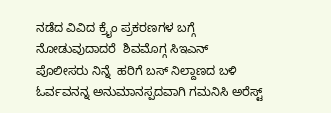ನಡೆದ ವಿವಿದ ಕ್ರೈಂ ಪ್ರಕರಣಗಳ ಬಗ್ಗೆ ನೋಡುವುದಾದರೆ  ಶಿವಮೊಗ್ಗ ಸಿಇಎನ್ ಪೊಲೀಸರು ನಿನ್ನೆ  ಹರಿಗೆ ಬಸ್ ನಿಲ್ದಾಣದ ಬಳಿ ಓರ್ವವನನ್ನ ಅನುಮಾನಸ್ಪದವಾಗಿ ಗಮನಿಸಿ ಅರೆಸ್ಟ್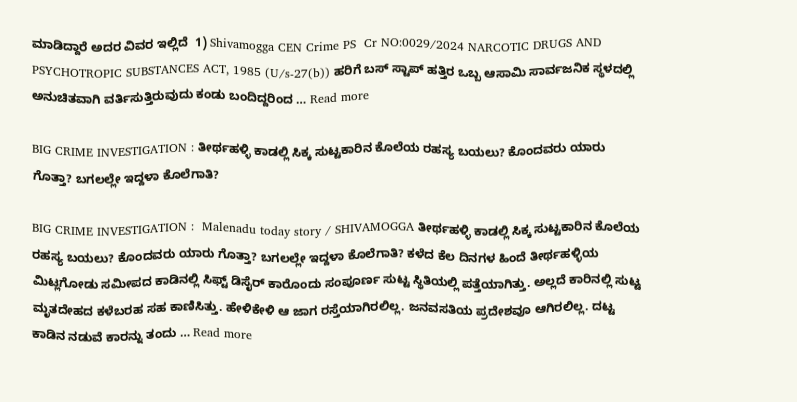ಮಾಡಿದ್ದಾರೆ ಅದರ ವಿವರ ಇಲ್ಲಿದೆ  1) Shivamogga CEN Crime PS  Cr NO:0029/2024 NARCOTIC DRUGS AND PSYCHOTROPIC SUBSTANCES ACT, 1985 (U/s-27(b)) ಹರಿಗೆ ಬಸ್ ಸ್ಟಾಪ್ ಹತ್ತಿರ ಒಬ್ಬ ಆಸಾಮಿ ಸಾರ್ವಜನಿಕ ಸ್ಥಳದಲ್ಲಿ ಅನುಚಿತವಾಗಿ ವರ್ತಿಸುತ್ತಿರುವುದು ಕಂಡು ಬಂದಿದ್ದರಿಂದ … Read more

BIG CRIME INVESTIGATION : ತೀರ್ಥಹಳ್ಳಿ ಕಾಡಲ್ಲಿ ಸಿಕ್ಕ ಸುಟ್ಟಕಾರಿನ ಕೊಲೆಯ ರಹಸ್ಯ ಬಯಲು? ಕೊಂದವರು ಯಾರು ಗೊತ್ತಾ? ಬಗಲಲ್ಲೇ ಇದ್ದಳಾ ಕೊಲೆಗಾತಿ?

BIG CRIME INVESTIGATION :  Malenadu today story / SHIVAMOGGA ತೀರ್ಥಹಳ್ಳಿ ಕಾಡಲ್ಲಿ ಸಿಕ್ಕ ಸುಟ್ಟಕಾರಿನ ಕೊಲೆಯ ರಹಸ್ಯ ಬಯಲು? ಕೊಂದವರು ಯಾರು ಗೊತ್ತಾ? ಬಗಲಲ್ಲೇ ಇದ್ದಳಾ ಕೊಲೆಗಾತಿ? ಕಳೆದ ಕೆಲ ದಿನಗಳ ಹಿಂದೆ ತೀರ್ಥಹಳ್ಳಿಯ ಮಿಟ್ಲಗೋಡು ಸಮೀಪದ ಕಾಡಿನಲ್ಲಿ ಸಿಫ್ಟ್ ಡಿಸೈರ್ ಕಾರೊಂದು ಸಂಪೂರ್ಣ ಸುಟ್ಟ ಸ್ಥಿತಿಯಲ್ಲಿ ಪತ್ತೆಯಾಗಿತ್ತು. ಅಲ್ಲದೆ ಕಾರಿನಲ್ಲಿ ಸುಟ್ಟ ಮೃತದೇಹದ ಕಳೆಬರಹ ಸಹ ಕಾಣಿಸಿತ್ತು. ಹೇಳಿಕೇಳಿ ಆ ಜಾಗ ರಸ್ತೆಯಾಗಿರಲಿಲ್ಲ. ಜನವಸತಿಯ ಪ್ರದೇಶವೂ ಆಗಿರಲಿಲ್ಲ. ದಟ್ಟ ಕಾಡಿನ ನಡುವೆ ಕಾರನ್ನು ತಂದು … Read more